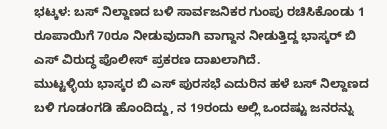ಭಟ್ಕಳ: ಬಸ್ ನಿಲ್ದಾಣದ ಬಳಿ ಸಾರ್ವಜನಿಕರ ಗುಂಪು ರಚಿಸಿಕೊಂಡು 1 ರೂಪಾಯಿಗೆ 70ರೂ ನೀಡುವುದಾಗಿ ವಾಗ್ದಾನ ನೀಡುತ್ತಿದ್ದ ಭಾಸ್ಕರ್ ಬಿ ಎಸ್ ವಿರುದ್ಧ ಪೊಲೀಸ್ ಪ್ರಕರಣ ದಾಖಲಾಗಿದೆ.
ಮುಟ್ಟಳ್ಳಿಯ ಭಾಸ್ಕರ ಬಿ ಎಸ್ ಪುರಸಭೆ ಎದುರಿನ ಹಳೆ ಬಸ್ ನಿಲ್ದಾಣದ ಬಳಿ ಗೂಡಂಗಡಿ ಹೊಂದಿದ್ದು, ನ 19ರಂದು ಅಲ್ಲಿ ಒಂದಷ್ಟು ಜನರನ್ನು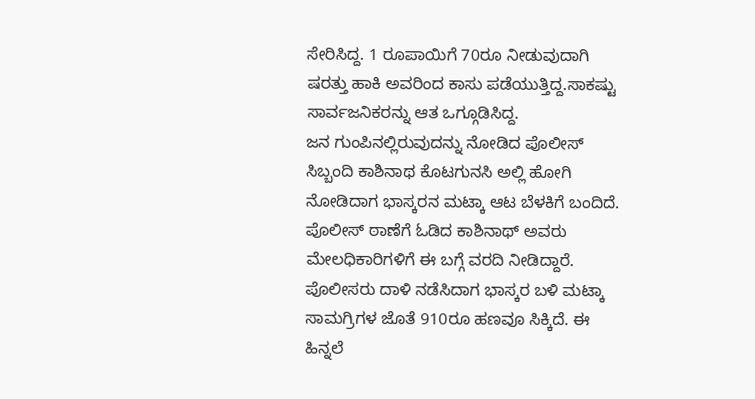ಸೇರಿಸಿದ್ದ. 1 ರೂಪಾಯಿಗೆ 70ರೂ ನೀಡುವುದಾಗಿ ಷರತ್ತು ಹಾಕಿ ಅವರಿಂದ ಕಾಸು ಪಡೆಯುತ್ತಿದ್ದ.ಸಾಕಷ್ಟು ಸಾರ್ವಜನಿಕರನ್ನು ಆತ ಒಗ್ಗೂಡಿಸಿದ್ದ.
ಜನ ಗುಂಪಿನಲ್ಲಿರುವುದನ್ನು ನೋಡಿದ ಪೊಲೀಸ್ ಸಿಬ್ಬಂದಿ ಕಾಶಿನಾಥ ಕೊಟಗುನಸಿ ಅಲ್ಲಿ ಹೋಗಿ ನೋಡಿದಾಗ ಭಾಸ್ಕರನ ಮಟ್ಕಾ ಆಟ ಬೆಳಕಿಗೆ ಬಂದಿದೆ. ಪೊಲೀಸ್ ಠಾಣೆಗೆ ಓಡಿದ ಕಾಶಿನಾಥ್ ಅವರು ಮೇಲಧಿಕಾರಿಗಳಿಗೆ ಈ ಬಗ್ಗೆ ವರದಿ ನೀಡಿದ್ದಾರೆ. ಪೊಲೀಸರು ದಾಳಿ ನಡೆಸಿದಾಗ ಭಾಸ್ಕರ ಬಳಿ ಮಟ್ಕಾ ಸಾಮಗ್ರಿಗಳ ಜೊತೆ 910ರೂ ಹಣವೂ ಸಿಕ್ಕಿದೆ. ಈ ಹಿನ್ನಲೆ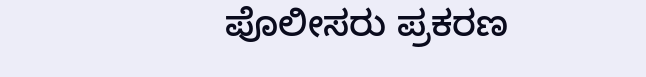ಪೊಲೀಸರು ಪ್ರಕರಣ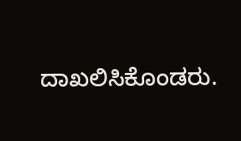ದಾಖಲಿಸಿಕೊಂಡರು.